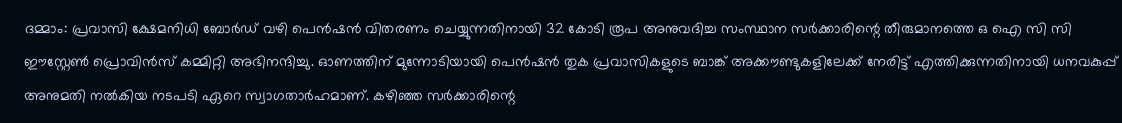ദമ്മാം: പ്രവാസി ക്ഷേമനിധി ബോർഡ് വഴി പെൻഷൻ വിതരണം ചെയ്യുന്നതിനായി 32 കോടി രൂപ അനുവദിച്ച സംസ്ഥാന സർക്കാരിന്റെ തീരുമാനത്തെ ഒ ഐ സി സി ഈസ്റ്റേൺ പ്രൊവിൻസ് കമ്മിറ്റി അഭിനന്ദിച്ചു. ഓണത്തിന് മുന്നോടിയായി പെൻഷൻ തുക പ്രവാസികളുടെ ബാങ്ക് അക്കൗണ്ടുകളിലേക്ക് നേരിട്ട് എത്തിക്കുന്നതിനായി ധനവകുപ്പ് അനുമതി നൽകിയ നടപടി ഏറെ സ്വാഗതാർഹമാണ്. കഴിഞ്ഞ സർക്കാരിന്റെ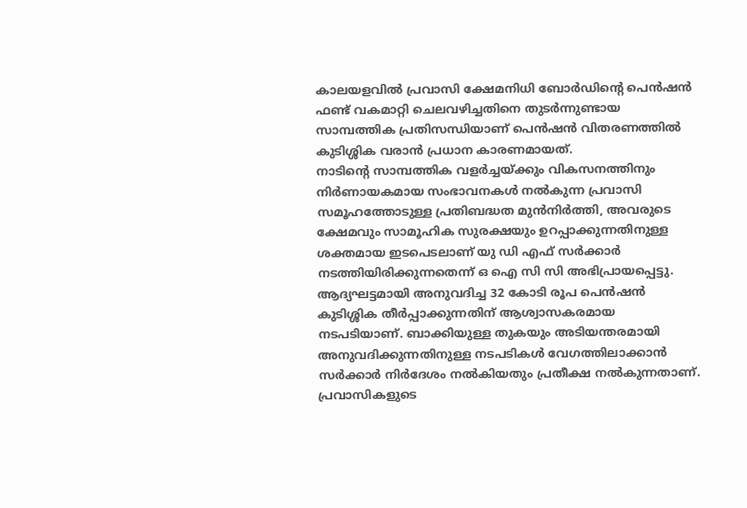കാലയളവിൽ പ്രവാസി ക്ഷേമനിധി ബോർഡിന്റെ പെൻഷൻ ഫണ്ട് വകമാറ്റി ചെലവഴിച്ചതിനെ തുടർന്നുണ്ടായ സാമ്പത്തിക പ്രതിസന്ധിയാണ് പെൻഷൻ വിതരണത്തിൽ കുടിശ്ശിക വരാൻ പ്രധാന കാരണമായത്.
നാടിന്റെ സാമ്പത്തിക വളർച്ചയ്ക്കും വികസനത്തിനും നിർണായകമായ സംഭാവനകൾ നൽകുന്ന പ്രവാസി സമൂഹത്തോടുള്ള പ്രതിബദ്ധത മുൻനിർത്തി, അവരുടെ ക്ഷേമവും സാമൂഹിക സുരക്ഷയും ഉറപ്പാക്കുന്നതിനുള്ള ശക്തമായ ഇടപെടലാണ് യു ഡി എഫ് സർക്കാർ നടത്തിയിരിക്കുന്നതെന്ന് ഒ ഐ സി സി അഭിപ്രായപ്പെട്ടു. ആദ്യഘട്ടമായി അനുവദിച്ച 32 കോടി രൂപ പെൻഷൻ കുടിശ്ശിക തീർപ്പാക്കുന്നതിന് ആശ്വാസകരമായ നടപടിയാണ്. ബാക്കിയുള്ള തുകയും അടിയന്തരമായി അനുവദിക്കുന്നതിനുള്ള നടപടികൾ വേഗത്തിലാക്കാൻ സർക്കാർ നിർദേശം നൽകിയതും പ്രതീക്ഷ നൽകുന്നതാണ്.
പ്രവാസികളുടെ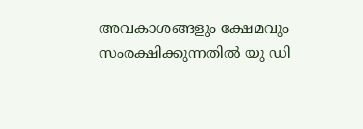അവകാശങ്ങളും ക്ഷേമവും സംരക്ഷിക്കുന്നതിൽ യു ഡി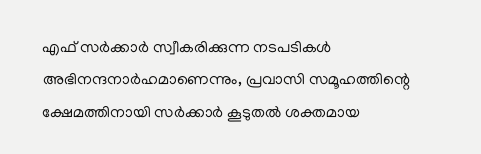എഫ് സർക്കാർ സ്വീകരിക്കുന്ന നടപടികൾ അഭിനന്ദനാർഹമാണെന്നും, പ്രവാസി സമൂഹത്തിന്റെ ക്ഷേമത്തിനായി സർക്കാർ കൂടുതൽ ശക്തമായ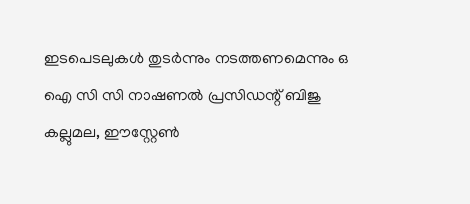ഇടപെടലുകൾ തുടർന്നും നടത്തണമെന്നും ഒ ഐ സി സി നാഷണൽ പ്രസിഡന്റ് ബിജു കല്ലുമല, ഈസ്റ്റേൺ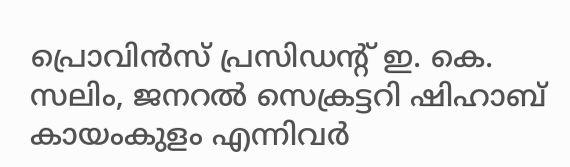പ്രൊവിൻസ് പ്രസിഡന്റ് ഇ. കെ. സലിം, ജനറൽ സെക്രട്ടറി ഷിഹാബ് കായംകുളം എന്നിവർ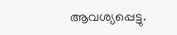ആവശ്യപ്പെട്ടു.